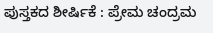ಪುಸ್ತಕದ ಶೀರ್ಷಿಕೆ : ಪ್ರೇಮ ಚಂದ್ರಮ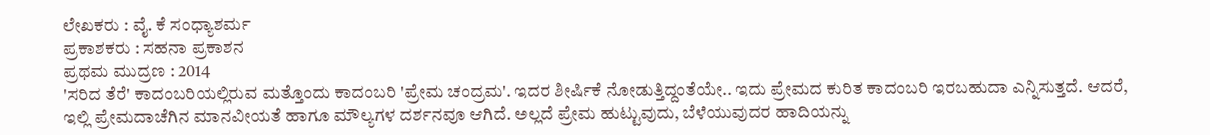ಲೇಖಕರು : ವೈ. ಕೆ ಸಂಧ್ಯಾಶರ್ಮ
ಪ್ರಕಾಶಕರು : ಸಹನಾ ಪ್ರಕಾಶನ
ಪ್ರಥಮ ಮುದ್ರಣ : 2014
'ಸರಿದ ತೆರೆ' ಕಾದಂಬರಿಯಲ್ಲಿರುವ ಮತ್ತೊಂದು ಕಾದಂಬರಿ 'ಪ್ರೇಮ ಚಂದ್ರಮ'. ಇದರ ಶೀರ್ಷಿಕೆ ನೋಡುತ್ತಿದ್ದಂತೆಯೇ.. ಇದು ಪ್ರೇಮದ ಕುರಿತ ಕಾದಂಬರಿ ಇರಬಹುದಾ ಎನ್ನಿಸುತ್ತದೆ. ಆದರೆ, ಇಲ್ಲಿ ಪ್ರೇಮದಾಚೆಗಿನ ಮಾನವೀಯತೆ ಹಾಗೂ ಮೌಲ್ಯಗಳ ದರ್ಶನವೂ ಆಗಿದೆ. ಅಲ್ಲದೆ ಪ್ರೇಮ ಹುಟ್ಟುವುದು, ಬೆಳೆಯುವುದರ ಹಾದಿಯನ್ನು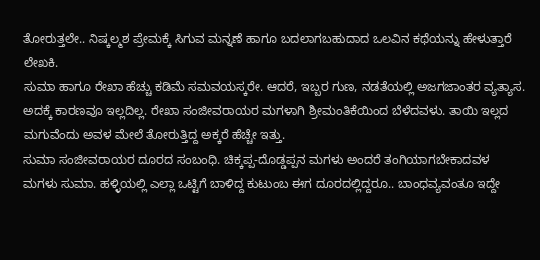ತೋರುತ್ತಲೇ.. ನಿಷ್ಕಲ್ಮಶ ಪ್ರೇಮಕ್ಕೆ ಸಿಗುವ ಮನ್ನಣೆ ಹಾಗೂ ಬದಲಾಗಬಹುದಾದ ಒಲವಿನ ಕಥೆಯನ್ನು ಹೇಳುತ್ತಾರೆ ಲೇಖಕಿ.
ಸುಮಾ ಹಾಗೂ ರೇಖಾ ಹೆಚ್ಚು ಕಡಿಮೆ ಸಮವಯಸ್ಕರೇ. ಆದರೆ, ಇಬ್ಬರ ಗುಣ, ನಡತೆಯಲ್ಲಿ ಅಜಗಜಾಂತರ ವ್ಯತ್ಯಾಸ. ಅದಕ್ಕೆ ಕಾರಣವೂ ಇಲ್ಲದಿಲ್ಲ. ರೇಖಾ ಸಂಜೀವರಾಯರ ಮಗಳಾಗಿ ಶ್ರೀಮಂತಿಕೆಯಿಂದ ಬೆಳೆದವಳು. ತಾಯಿ ಇಲ್ಲದ ಮಗುವೆಂದು ಅವಳ ಮೇಲೆ ತೋರುತ್ತಿದ್ದ ಅಕ್ಕರೆ ಹೆಚ್ಚೇ ಇತ್ತು.
ಸುಮಾ ಸಂಜೀವರಾಯರ ದೂರದ ಸಂಬಂಧಿ. ಚಿಕ್ಕಪ್ಪ-ದೊಡ್ಡಪ್ಪನ ಮಗಳು ಅಂದರೆ ತಂಗಿಯಾಗಬೇಕಾದವಳ ಮಗಳು ಸುಮಾ. ಹಳ್ಳಿಯಲ್ಲಿ ಎಲ್ಲಾ ಒಟ್ಟಿಗೆ ಬಾಳಿದ್ದ ಕುಟುಂಬ ಈಗ ದೂರದಲ್ಲಿದ್ದರೂ.. ಬಾಂಧವ್ಯವಂತೂ ಇದ್ದೇ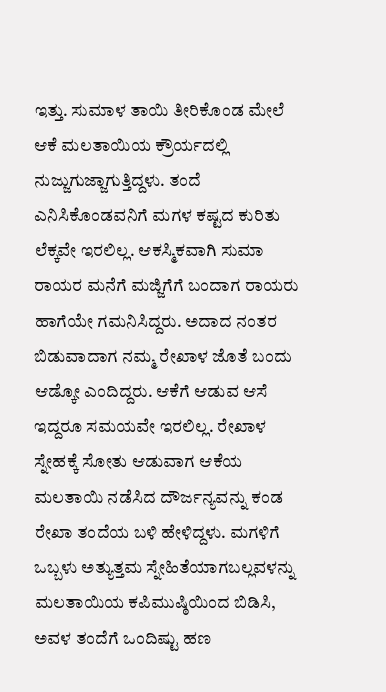ಇತ್ತು. ಸುಮಾಳ ತಾಯಿ ತೀರಿಕೊಂಡ ಮೇಲೆ ಆಕೆ ಮಲತಾಯಿಯ ಕ್ರೌರ್ಯದಲ್ಲಿ ನುಜ್ಜುಗುಜ್ಜಾಗುತ್ತಿದ್ದಳು. ತಂದೆ ಎನಿಸಿಕೊಂಡವನಿಗೆ ಮಗಳ ಕಷ್ಟದ ಕುರಿತು ಲೆಕ್ಕವೇ ಇರಲಿಲ್ಲ. ಆಕಸ್ಮಿಕವಾಗಿ ಸುಮಾ ರಾಯರ ಮನೆಗೆ ಮಜ್ಜಿಗೆಗೆ ಬಂದಾಗ ರಾಯರು ಹಾಗೆಯೇ ಗಮನಿಸಿದ್ದರು. ಅದಾದ ನಂತರ ಬಿಡುವಾದಾಗ ನಮ್ಮ ರೇಖಾಳ ಜೊತೆ ಬಂದು ಆಡ್ಕೋ ಎಂದಿದ್ದರು. ಆಕೆಗೆ ಆಡುವ ಆಸೆ ಇದ್ದರೂ ಸಮಯವೇ ಇರಲಿಲ್ಲ. ರೇಖಾಳ ಸ್ನೇಹಕ್ಕೆ ಸೋತು ಆಡುವಾಗ ಆಕೆಯ ಮಲತಾಯಿ ನಡೆಸಿದ ದೌರ್ಜನ್ಯವನ್ನು ಕಂಡ ರೇಖಾ ತಂದೆಯ ಬಳಿ ಹೇಳಿದ್ದಳು. ಮಗಳಿಗೆ ಒಬ್ಬಳು ಅತ್ಯುತ್ತಮ ಸ್ನೇಹಿತೆಯಾಗಬಲ್ಲವಳನ್ನು ಮಲತಾಯಿಯ ಕಪಿಮುಷ್ಠಿಯಿಂದ ಬಿಡಿಸಿ, ಅವಳ ತಂದೆಗೆ ಒಂದಿಷ್ಟು ಹಣ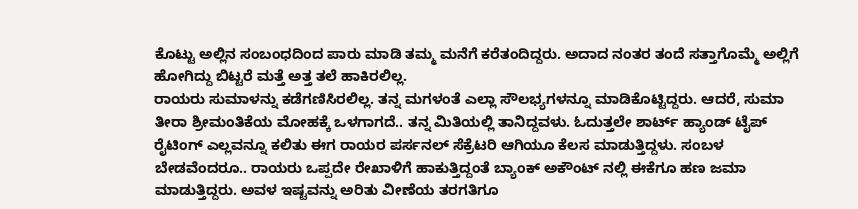ಕೊಟ್ಟು ಅಲ್ಲಿನ ಸಂಬಂಧದಿಂದ ಪಾರು ಮಾಡಿ ತಮ್ಮ ಮನೆಗೆ ಕರೆತಂದಿದ್ದರು. ಅದಾದ ನಂತರ ತಂದೆ ಸತ್ತಾಗೊಮ್ಮೆ ಅಲ್ಲಿಗೆ ಹೋಗಿದ್ದು ಬಿಟ್ಟರೆ ಮತ್ತೆ ಅತ್ತ ತಲೆ ಹಾಕಿರಲಿಲ್ಲ.
ರಾಯರು ಸುಮಾಳನ್ನು ಕಡೆಗಣಿಸಿರಲಿಲ್ಲ. ತನ್ನ ಮಗಳಂತೆ ಎಲ್ಲಾ ಸೌಲಭ್ಯಗಳನ್ನೂ ಮಾಡಿಕೊಟ್ಟಿದ್ದರು. ಆದರೆ, ಸುಮಾ ತೀರಾ ಶ್ರೀಮಂತಿಕೆಯ ಮೋಹಕ್ಕೆ ಒಳಗಾಗದೆ.. ತನ್ನ ಮಿತಿಯಲ್ಲಿ ತಾನಿದ್ದವಳು. ಓದುತ್ತಲೇ ಶಾರ್ಟ್ ಹ್ಯಾಂಡ್ ಟೈಪ್ ರೈಟಿಂಗ್ ಎಲ್ಲವನ್ನೂ ಕಲಿತು ಈಗ ರಾಯರ ಪರ್ಸನಲ್ ಸೆಕ್ರೆಟರಿ ಆಗಿಯೂ ಕೆಲಸ ಮಾಡುತ್ತಿದ್ದಳು. ಸಂಬಳ ಬೇಡವೆಂದರೂ.. ರಾಯರು ಒಪ್ಪದೇ ರೇಖಾಳಿಗೆ ಹಾಕುತ್ತಿದ್ದಂತೆ ಬ್ಯಾಂಕ್ ಅಕೌಂಟ್ ನಲ್ಲಿ ಈಕೆಗೂ ಹಣ ಜಮಾ ಮಾಡುತ್ತಿದ್ದರು. ಅವಳ ಇಷ್ಟವನ್ನು ಅರಿತು ವೀಣೆಯ ತರಗತಿಗೂ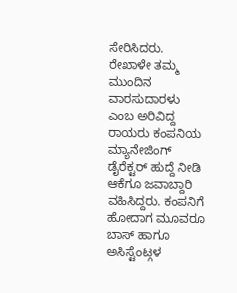ಸೇರಿಸಿದರು.
ರೇಖಾಳೇ ತಮ್ಮ ಮುಂದಿನ ವಾರಸುದಾರಳು ಎಂಬ ಅರಿವಿದ್ದ ರಾಯರು ಕಂಪನಿಯ ಮ್ಯಾನೇಜಿಂಗ್ ಡೈರೆಕ್ಟರ್ ಹುದ್ದೆ ನೀಡಿ ಆಕೆಗೂ ಜವಾಬ್ದಾರಿ ವಹಿಸಿದ್ದರು. ಕಂಪನಿಗೆ ಹೋದಾಗ ಮೂವರೂ ಬಾಸ್ ಹಾಗೂ ಅಸಿಸ್ಟೆಂಟ್ಗಳ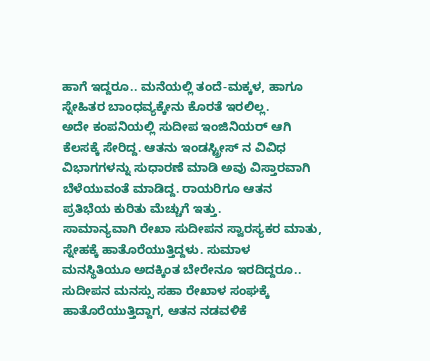ಹಾಗೆ ಇದ್ದರೂ.. ಮನೆಯಲ್ಲಿ ತಂದೆ-ಮಕ್ಕಳ, ಹಾಗೂ ಸ್ನೇಹಿತರ ಬಾಂಧವ್ಯಕ್ಕೇನು ಕೊರತೆ ಇರಲಿಲ್ಲ.
ಅದೇ ಕಂಪನಿಯಲ್ಲಿ ಸುದೀಪ ಇಂಜಿನಿಯರ್ ಆಗಿ ಕೆಲಸಕ್ಕೆ ಸೇರಿದ್ದ. ಆತನು ಇಂಡಸ್ಟ್ರೀಸ್ ನ ವಿವಿಧ ವಿಭಾಗಗಳನ್ನು ಸುಧಾರಣೆ ಮಾಡಿ ಅವು ವಿಸ್ತಾರವಾಗಿ ಬೆಳೆಯುವಂತೆ ಮಾಡಿದ್ದ. ರಾಯರಿಗೂ ಆತನ ಪ್ರತಿಭೆಯ ಕುರಿತು ಮೆಚ್ಚುಗೆ ಇತ್ತು.
ಸಾಮಾನ್ಯವಾಗಿ ರೇಖಾ ಸುದೀಪನ ಸ್ವಾರಸ್ಯಕರ ಮಾತು, ಸ್ನೇಹಕ್ಕೆ ಹಾತೊರೆಯುತ್ತಿದ್ದಳು. ಸುಮಾಳ ಮನಸ್ಥಿತಿಯೂ ಅದಕ್ಕಿಂತ ಬೇರೇನೂ ಇರದಿದ್ದರೂ.. ಸುದೀಪನ ಮನಸ್ಸು ಸಹಾ ರೇಖಾಳ ಸಂಘಕ್ಕೆ ಹಾತೊರೆಯುತ್ತಿದ್ದಾಗ, ಆತನ ನಡವಳಿಕೆ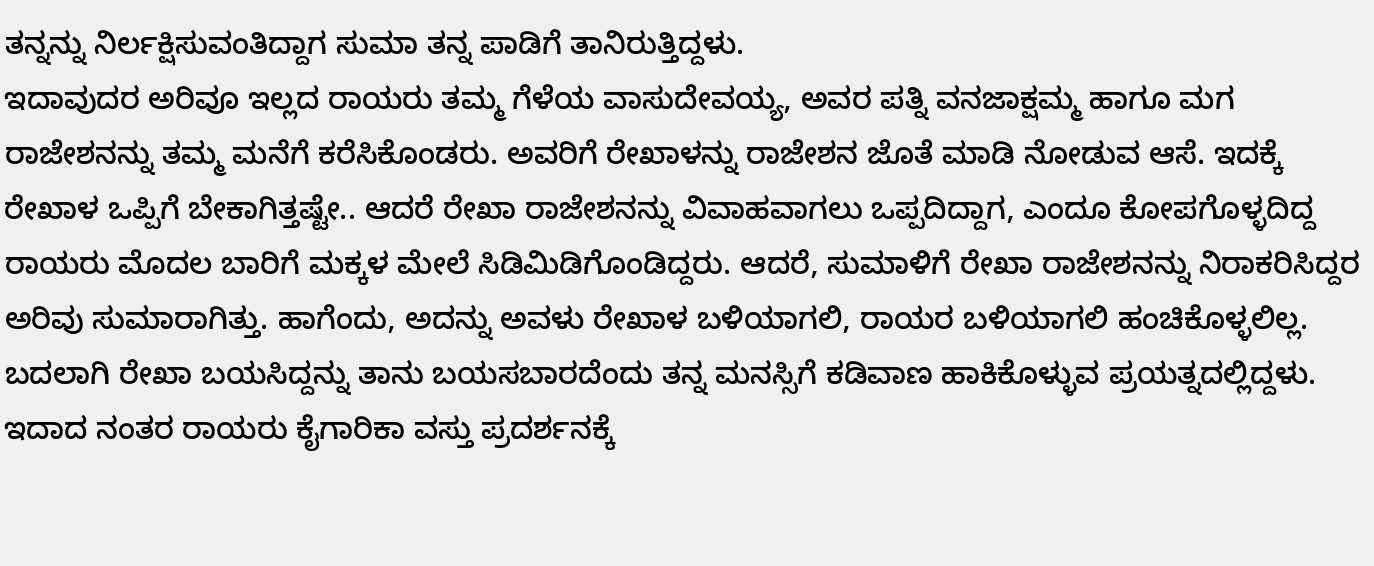ತನ್ನನ್ನು ನಿರ್ಲಕ್ಷಿಸುವಂತಿದ್ದಾಗ ಸುಮಾ ತನ್ನ ಪಾಡಿಗೆ ತಾನಿರುತ್ತಿದ್ದಳು.
ಇದಾವುದರ ಅರಿವೂ ಇಲ್ಲದ ರಾಯರು ತಮ್ಮ ಗೆಳೆಯ ವಾಸುದೇವಯ್ಯ, ಅವರ ಪತ್ನಿ ವನಜಾಕ್ಷಮ್ಮ ಹಾಗೂ ಮಗ ರಾಜೇಶನನ್ನು ತಮ್ಮ ಮನೆಗೆ ಕರೆಸಿಕೊಂಡರು. ಅವರಿಗೆ ರೇಖಾಳನ್ನು ರಾಜೇಶನ ಜೊತೆ ಮಾಡಿ ನೋಡುವ ಆಸೆ. ಇದಕ್ಕೆ ರೇಖಾಳ ಒಪ್ಪಿಗೆ ಬೇಕಾಗಿತ್ತಷ್ಟೇ.. ಆದರೆ ರೇಖಾ ರಾಜೇಶನನ್ನು ವಿವಾಹವಾಗಲು ಒಪ್ಪದಿದ್ದಾಗ, ಎಂದೂ ಕೋಪಗೊಳ್ಳದಿದ್ದ ರಾಯರು ಮೊದಲ ಬಾರಿಗೆ ಮಕ್ಕಳ ಮೇಲೆ ಸಿಡಿಮಿಡಿಗೊಂಡಿದ್ದರು. ಆದರೆ, ಸುಮಾಳಿಗೆ ರೇಖಾ ರಾಜೇಶನನ್ನು ನಿರಾಕರಿಸಿದ್ದರ ಅರಿವು ಸುಮಾರಾಗಿತ್ತು. ಹಾಗೆಂದು, ಅದನ್ನು ಅವಳು ರೇಖಾಳ ಬಳಿಯಾಗಲಿ, ರಾಯರ ಬಳಿಯಾಗಲಿ ಹಂಚಿಕೊಳ್ಳಲಿಲ್ಲ. ಬದಲಾಗಿ ರೇಖಾ ಬಯಸಿದ್ದನ್ನು ತಾನು ಬಯಸಬಾರದೆಂದು ತನ್ನ ಮನಸ್ಸಿಗೆ ಕಡಿವಾಣ ಹಾಕಿಕೊಳ್ಳುವ ಪ್ರಯತ್ನದಲ್ಲಿದ್ದಳು.
ಇದಾದ ನಂತರ ರಾಯರು ಕೈಗಾರಿಕಾ ವಸ್ತು ಪ್ರದರ್ಶನಕ್ಕೆ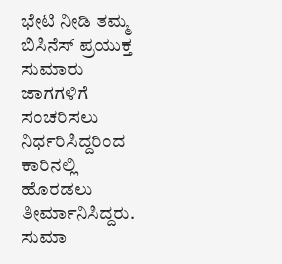ಭೇಟಿ ನೀಡಿ ತಮ್ಮ ಬಿಸಿನೆಸ್ ಪ್ರಯುಕ್ತ ಸುಮಾರು ಜಾಗಗಳಿಗೆ ಸಂಚರಿಸಲು ನಿರ್ಧರಿಸಿದ್ದರಿಂದ ಕಾರಿನಲ್ಲಿ ಹೊರಡಲು ತೀರ್ಮಾನಿಸಿದ್ದರು. ಸುಮಾ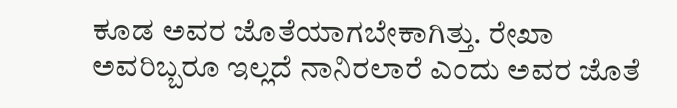ಕೂಡ ಅವರ ಜೊತೆಯಾಗಬೇಕಾಗಿತ್ತು. ರೇಖಾ ಅವರಿಬ್ಬರೂ ಇಲ್ಲದೆ ನಾನಿರಲಾರೆ ಎಂದು ಅವರ ಜೊತೆ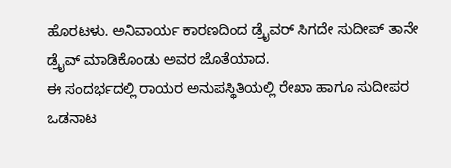ಹೊರಟಳು. ಅನಿವಾರ್ಯ ಕಾರಣದಿಂದ ಡ್ರೈವರ್ ಸಿಗದೇ ಸುದೀಪ್ ತಾನೇ ಡ್ರೈವ್ ಮಾಡಿಕೊಂಡು ಅವರ ಜೊತೆಯಾದ.
ಈ ಸಂದರ್ಭದಲ್ಲಿ ರಾಯರ ಅನುಪಸ್ಥಿತಿಯಲ್ಲಿ ರೇಖಾ ಹಾಗೂ ಸುದೀಪರ ಒಡನಾಟ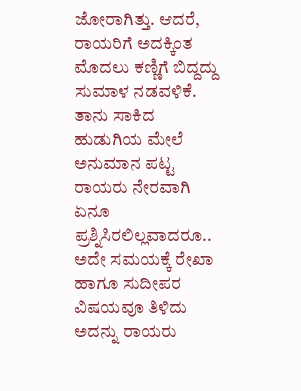ಜೋರಾಗಿತ್ತು. ಆದರೆ, ರಾಯರಿಗೆ ಅದಕ್ಕಿಂತ ಮೊದಲು ಕಣ್ಣಿಗೆ ಬಿದ್ದದ್ದು ಸುಮಾಳ ನಡವಳಿಕೆ. ತಾನು ಸಾಕಿದ ಹುಡುಗಿಯ ಮೇಲೆ ಅನುಮಾನ ಪಟ್ಟ ರಾಯರು ನೇರವಾಗಿ ಏನೂ ಪ್ರಶ್ನಿಸಿರಲಿಲ್ಲವಾದರೂ.. ಅದೇ ಸಮಯಕ್ಕೆ ರೇಖಾ ಹಾಗೂ ಸುದೀಪರ ವಿಷಯವೂ ತಿಳಿದು ಅದನ್ನು ರಾಯರು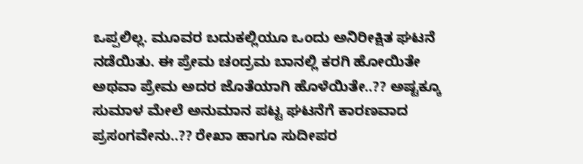ಒಪ್ಪಲಿಲ್ಲ. ಮೂವರ ಬದುಕಲ್ಲಿಯೂ ಒಂದು ಅನಿರೀಕ್ಷಿತ ಘಟನೆ ನಡೆಯಿತು. ಈ ಪ್ರೇಮ ಚಂದ್ರಮ ಬಾನಲ್ಲಿ ಕರಗಿ ಹೋಯಿತೇ ಅಥವಾ ಪ್ರೇಮ ಅದರ ಜೊತೆಯಾಗಿ ಹೊಳೆಯಿತೇ..?? ಅಷ್ಟಕ್ಕೂ ಸುಮಾಳ ಮೇಲೆ ಅನುಮಾನ ಪಟ್ಟ ಘಟನೆಗೆ ಕಾರಣವಾದ ಪ್ರಸಂಗವೇನು..?? ರೇಖಾ ಹಾಗೂ ಸುದೀಪರ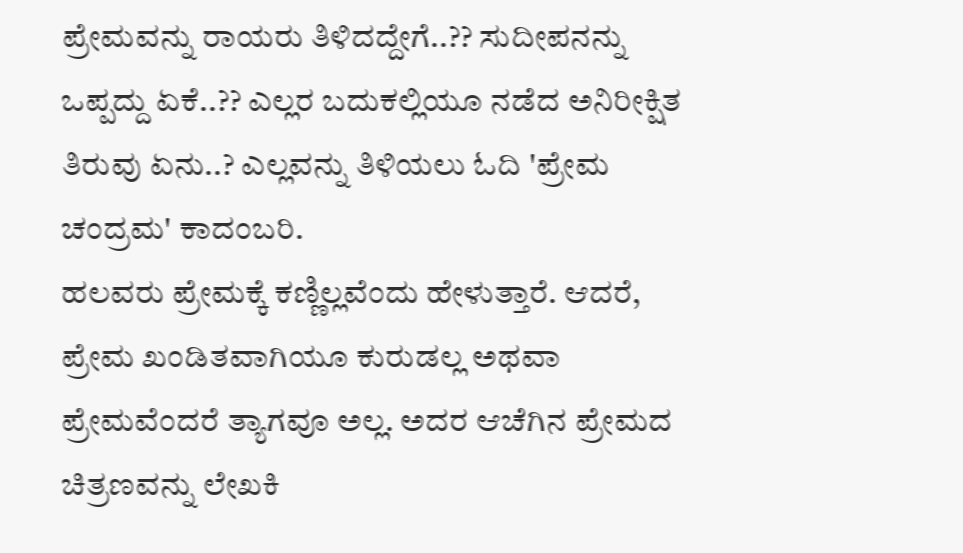ಪ್ರೇಮವನ್ನು ರಾಯರು ತಿಳಿದದ್ದೇಗೆ..?? ಸುದೀಪನನ್ನು ಒಪ್ಪದ್ದು ಏಕೆ..?? ಎಲ್ಲರ ಬದುಕಲ್ಲಿಯೂ ನಡೆದ ಅನಿರೀಕ್ಷಿತ ತಿರುವು ಏನು..? ಎಲ್ಲವನ್ನು ತಿಳಿಯಲು ಓದಿ 'ಪ್ರೇಮ ಚಂದ್ರಮ' ಕಾದಂಬರಿ.
ಹಲವರು ಪ್ರೇಮಕ್ಕೆ ಕಣ್ಣಿಲ್ಲವೆಂದು ಹೇಳುತ್ತಾರೆ. ಆದರೆ, ಪ್ರೇಮ ಖಂಡಿತವಾಗಿಯೂ ಕುರುಡಲ್ಲ ಅಥವಾ ಪ್ರೇಮವೆಂದರೆ ತ್ಯಾಗವೂ ಅಲ್ಲ. ಅದರ ಆಚೆಗಿನ ಪ್ರೇಮದ ಚಿತ್ರಣವನ್ನು ಲೇಖಕಿ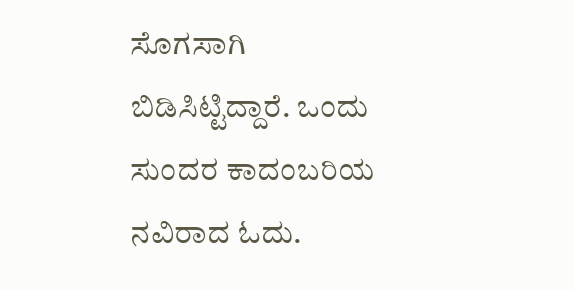ಸೊಗಸಾಗಿ ಬಿಡಿಸಿಟ್ಟಿದ್ದಾರೆ. ಒಂದು ಸುಂದರ ಕಾದಂಬರಿಯ ನವಿರಾದ ಓದು.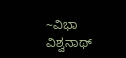~ವಿಭಾ ವಿಶ್ವನಾಥ್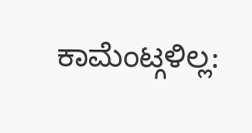ಕಾಮೆಂಟ್ಗಳಿಲ್ಲ: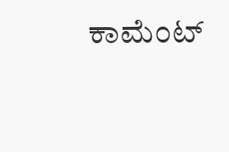ಕಾಮೆಂಟ್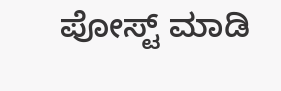ಪೋಸ್ಟ್ ಮಾಡಿ